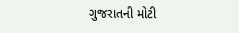ગુજરાતની મોટી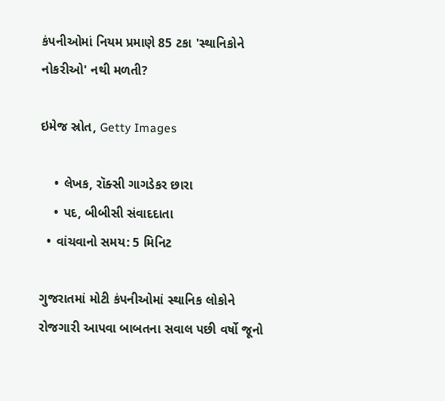કંપનીઓમાં નિયમ પ્રમાણે 85 ટકા 'સ્થાનિકોને નોકરીઓ' નથી મળતી?

ઇમેજ સ્રોત, Getty Images

    • લેખક, રૉક્સી ગાગડેકર છારા
    • પદ, બીબીસી સંવાદદાતા
  • વાંચવાનો સમય: 5 મિનિટ

ગુજરાતમાં મોટી કંપનીઓમાં સ્થાનિક લોકોને રોજગારી આપવા બાબતના સવાલ પછી વર્ષો જૂનો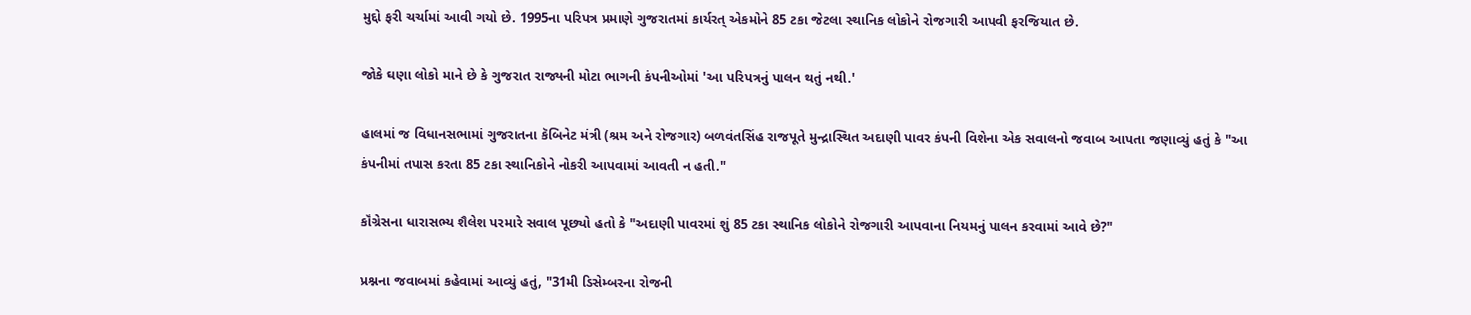મુદ્દો ફરી ચર્ચામાં આવી ગયો છે. 1995ના પરિપત્ર પ્રમાણે ગુજરાતમાં કાર્યરત્ એકમોને 85 ટકા જેટલા સ્થાનિક લોકોને રોજગારી આપવી ફરજિયાત છે.

જોકે ઘણા લોકો માને છે કે ગુજરાત રાજ્યની મોટા ભાગની કંપનીઓમાં 'આ પરિપત્રનું પાલન થતું નથી.'

હાલમાં જ વિધાનસભામાં ગુજરાતના કૅબિનેટ મંત્રી (શ્રમ અને રોજગાર) બળવંતસિંહ રાજપૂતે મુન્દ્રાસ્થિત અદાણી પાવર કંપની વિશેના એક સવાલનો જવાબ આપતા જણાવ્યું હતું કે "આ કંપનીમાં તપાસ કરતા 85 ટકા સ્થાનિકોને નોકરી આપવામાં આવતી ન હતી."

કૉંગ્રેસના ધારાસભ્ય શૈલેશ પરમારે સવાલ પૂછ્યો હતો કે "અદાણી પાવરમાં શું 85 ટકા સ્થાનિક લોકોને રોજગારી આપવાના નિયમનું પાલન કરવામાં આવે છે?"

પ્રશ્નના જવાબમાં કહેવામાં આવ્યું હતું, "31મી ડિસેમ્બરના રોજની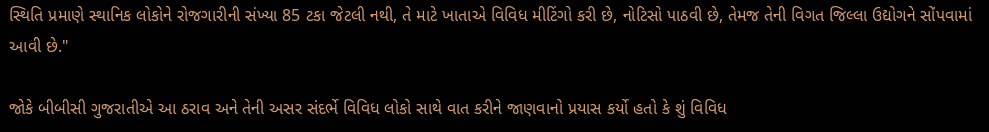સ્થિતિ પ્રમાણે સ્થાનિક લોકોને રોજગારીની સંખ્યા 85 ટકા જેટલી નથી, તે માટે ખાતાએ વિવિધ મીટિંગો કરી છે, નોટિસો પાઠવી છે, તેમજ તેની વિગત જિલ્લા ઉદ્યોગને સોંપવામાં આવી છે."

જોકે બીબીસી ગુજરાતીએ આ ઠરાવ અને તેની અસર સંદર્ભે વિવિધ લોકો સાથે વાત કરીને જાણવાનો પ્રયાસ કર્યો હતો કે શું વિવિધ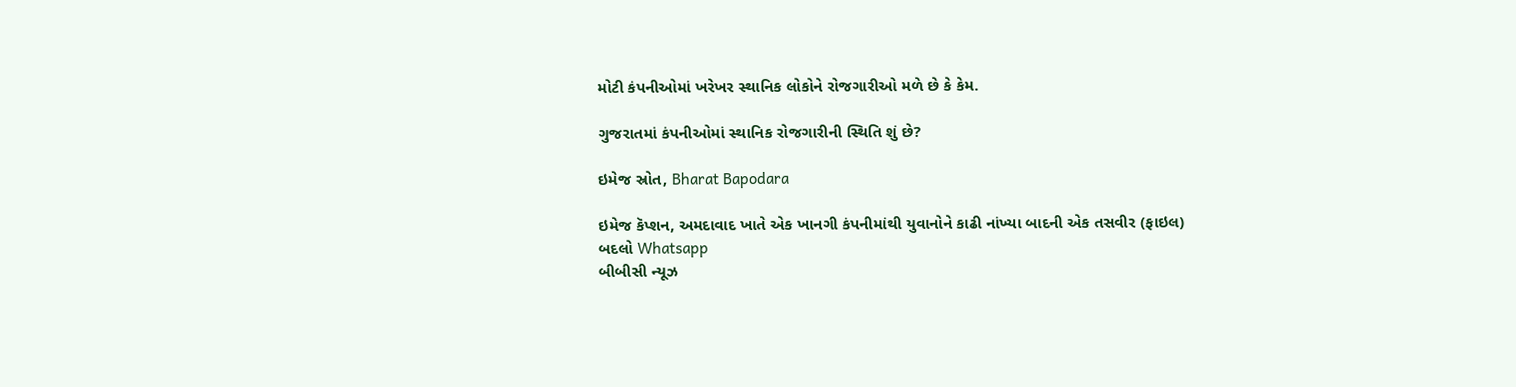મોટી કંપનીઓમાં ખરેખર સ્થાનિક લોકોને રોજગારીઓ મળે છે કે કેમ.

ગુજરાતમાં કંપનીઓમાં સ્થાનિક રોજગારીની સ્થિતિ શું છે?

ઇમેજ સ્રોત, Bharat Bapodara

ઇમેજ કૅપ્શન, અમદાવાદ ખાતે એક ખાનગી કંપનીમાંથી યુવાનોને કાઢી નાંખ્યા બાદની એક તસવીર (ફાઇલ)
બદલો Whatsapp
બીબીસી ન્યૂઝ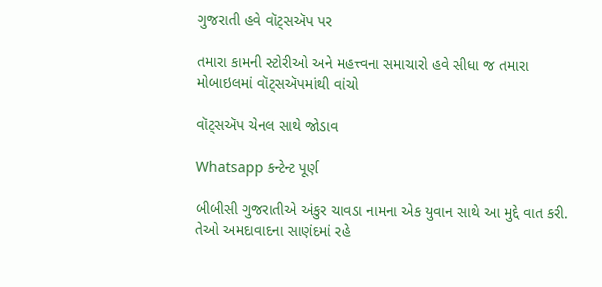ગુજરાતી હવે વૉટ્સઍપ પર

તમારા કામની સ્ટોરીઓ અને મહત્ત્વના સમાચારો હવે સીધા જ તમારા મોબાઇલમાં વૉટ્સઍપમાંથી વાંચો

વૉટ્સઍપ ચેનલ સાથે જોડાવ

Whatsapp કન્ટેન્ટ પૂર્ણ

બીબીસી ગુજરાતીએ અંકુર ચાવડા નામના એક યુવાન સાથે આ મુદ્દે વાત કરી. તેઓ અમદાવાદના સાણંદમાં રહે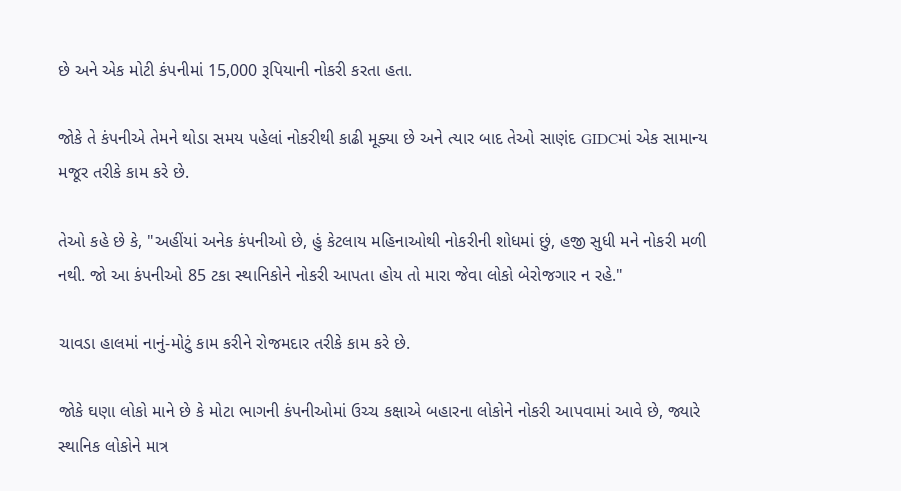છે અને એક મોટી કંપનીમાં 15,000 રૂપિયાની નોકરી કરતા હતા.

જોકે તે કંપનીએ તેમને થોડા સમય પહેલાં નોકરીથી કાઢી મૂક્યા છે અને ત્યાર બાદ તેઓ સાણંદ GIDCમાં એક સામાન્ય મજૂર તરીકે કામ કરે છે.

તેઓ કહે છે કે, "અહીંયાં અનેક કંપનીઓ છે, હું કેટલાય મહિનાઓથી નોકરીની શોધમાં છું, હજી સુધી મને નોકરી મળી નથી. જો આ કંપનીઓ 85 ટકા સ્થાનિકોને નોકરી આપતા હોય તો મારા જેવા લોકો બેરોજગાર ન રહે."

ચાવડા હાલમાં નાનું-મોટું કામ કરીને રોજમદાર તરીકે કામ કરે છે.

જોકે ઘણા લોકો માને છે કે મોટા ભાગની કંપનીઓમાં ઉચ્ચ કક્ષાએ બહારના લોકોને નોકરી આપવામાં આવે છે, જ્યારે સ્થાનિક લોકોને માત્ર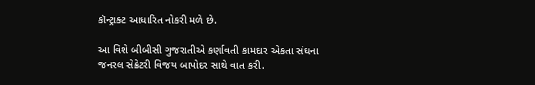કૉન્ટ્રાક્ટ આધારિત નોકરી મળે છે.

આ વિશે બીબીસી ગુજરાતીએ કર્ણાવતી કામદાર એકતા સંઘના જનરલ સેક્રેટરી વિજય બાપોદર સાથે વાત કરી.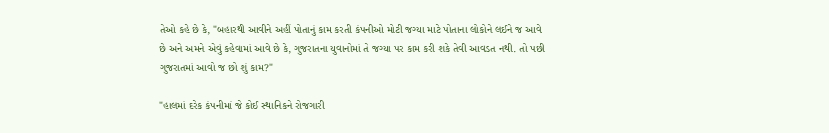તેઓ કહે છે કે, "બહારથી આવીને અહીં પોતાનું કામ કરતી કંપનીઓ મોટી જગ્યા માટે પોતાના લોકોને લઈને જ આવે છે અને અમને એવું કહેવામાં આવે છે કે, ગુજરાતના યુવાનોમાં તે જગ્યા પર કામ કરી શકે તેવી આવડત નથી. તો પછી ગુજરાતમાં આવો જ છો શું કામ?"

"હાલમાં દરેક કંપનીમાં જે કોઈ સ્થાનિકને રોજગારી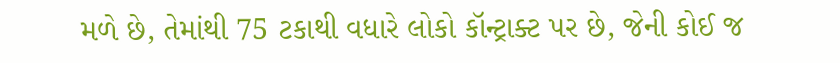મળે છે, તેમાંથી 75 ટકાથી વધારે લોકો કૉન્ટ્રાક્ટ પર છે, જેની કોઈ જ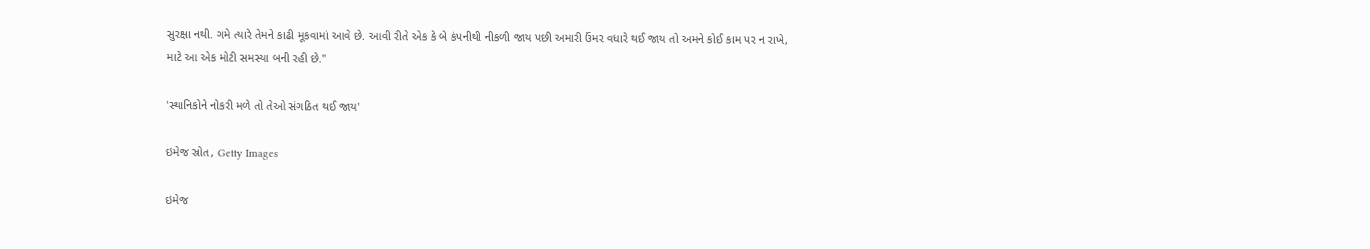સુરક્ષા નથી. ગમે ત્યારે તેમને કાઢી મૂકવામાં આવે છે. આવી રીતે એક કે બે કંપનીથી નીકળી જાય પછી અમારી ઉંમર વધારે થઈ જાય તો અમને કોઈ કામ પર ન રાખે, માટે આ એક મોટી સમસ્યા બની રહી છે."

'સ્થાનિકોને નોકરી મળે તો તેઓ સંગઠિત થઈ જાય'

ઇમેજ સ્રોત, Getty Images

ઇમેજ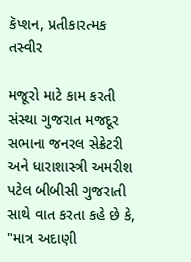કૅપ્શન, પ્રતીકારત્મક તસ્વીર

મજૂરો માટે કામ કરતી સંસ્થા ગુજરાત મજદૂર સભાના જનરલ સેક્રેટરી અને ધારાશાસ્ત્રી અમરીશ પટેલ બીબીસી ગુજરાતી સાથે વાત કરતા કહે છે કે, "માત્ર અદાણી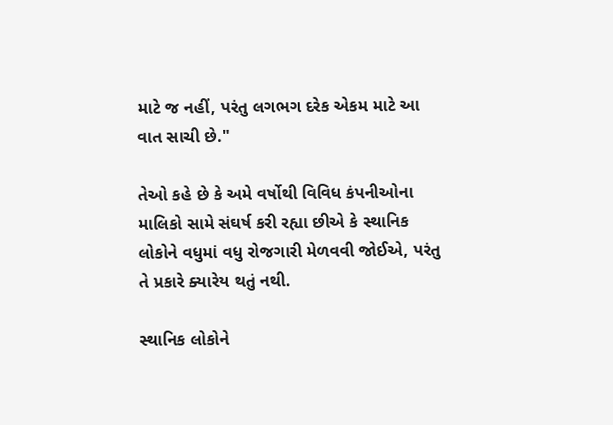માટે જ નહીં, પરંતુ લગભગ દરેક એકમ માટે આ વાત સાચી છે."

તેઓ કહે છે કે અમે વર્ષોથી વિવિધ કંપનીઓના માલિકો સામે સંઘર્ષ કરી રહ્યા છીએ કે સ્થાનિક લોકોને વધુમાં વધુ રોજગારી મેળવવી જોઈએ, પરંતુ તે પ્રકારે ક્યારેય થતું નથી.

સ્થાનિક લોકોને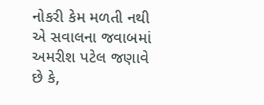નોકરી કેમ મળતી નથી એ સવાલના જવાબમાં અમરીશ પટેલ જણાવે છે કે,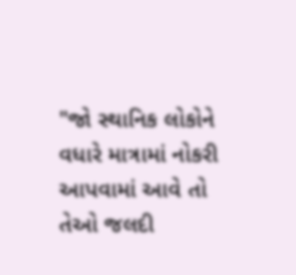"જો સ્થાનિક લોકોને વધારે માત્રામાં નોકરી આપવામાં આવે તો તેઓ જલદી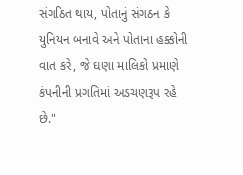સંગઠિત થાય, પોતાનું સંગઠન કે યુનિયન બનાવે અને પોતાના હક્કોની વાત કરે, જે ઘણા માલિકો પ્રમાણે કંપનીની પ્રગતિમાં અડચણરૂપ રહે છે."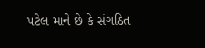પટેલ માને છે કે સંગઠિત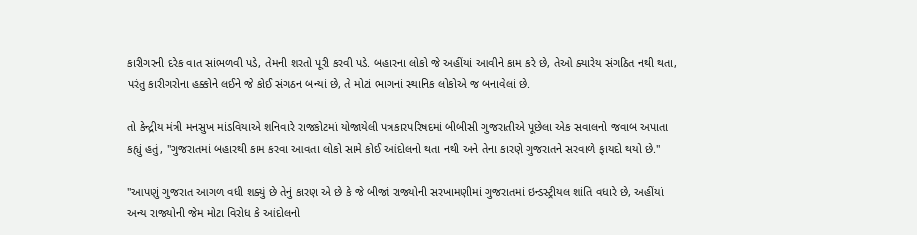કારીગરની દરેક વાત સાંભળવી પડે, તેમની શરતો પૂરી કરવી પડે. બહારના લોકો જે અહીંયાં આવીને કામ કરે છે, તેઓ ક્યારેય સંગઠિત નથી થતા, પરંતુ કારીગરોના હક્કોને લઈને જે કોઈ સંગઠન બન્યાં છે, તે મોટાં ભાગનાં સ્થાનિક લોકોએ જ બનાવેલાં છે.

તો કેન્દ્રીય મંત્રી મનસુખ માંડવિયાએ શનિવારે રાજકોટમાં યોજાયેલી પત્રકારપરિષદમાં બીબીસી ગુજરાતીએ પૂછેલા એક સવાલનો જવાબ અપાતા કહ્યું હતું, "ગુજરાતમાં બહારથી કામ કરવા આવતા લોકો સામે કોઈ આંદોલનો થતા નથી અને તેના કારણે ગુજરાતને સરવાળે ફાયદો થયો છે."

"આપણું ગુજરાત આગળ વધી શક્યું છે તેનું કારણ એ છે કે જે બીજાં રાજ્યોની સરખામણીમાં ગુજરાતમાં ઇન્ડસ્ટ્રીયલ શાંતિ વધારે છે, અહીંયાં અન્ય રાજ્યોની જેમ મોટા વિરોધ કે આંદોલનો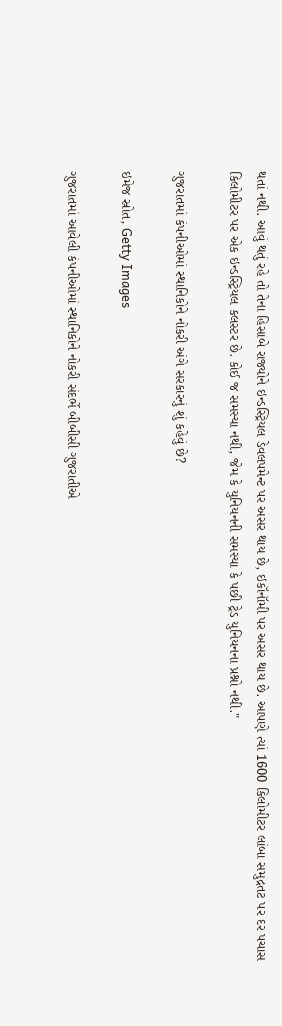થતાં નથી. આવું થતું રહે તો તેના હિસાબે રાજ્યોને ઇન્ડસ્ટ્રિયલ ડેવલપમેન્ટ પર અસર થાય છે, ઇકૉનૉમી પર અસર થાય છે. આપણે ત્યાં 1600 કિલોમીટર લાંબા સમુદ્રતટ પર દર પચાસ કિલોમીટર પર એક ઇન્ડસ્ટ્રિયલ કલસ્ટર છે. કોઈ જ સમસ્યા નથી, જેમ કે યુનિયનની સમસ્યા કે પછી ટ્રેડ યુનિયનના પ્રશ્નો નથી."

ગુજરાતમાં કંપનીઓમાં સ્થાનિકોને નોકરી અંગે સરકારનું શું કહેવું છે?

ઇમેજ સ્રોત, Getty Images

ગુજરાતમાં આવેલી કંપનીઓમાં સ્થાનિકોને નોકરી સંદર્ભે બીબીસી ગુજરાતીએ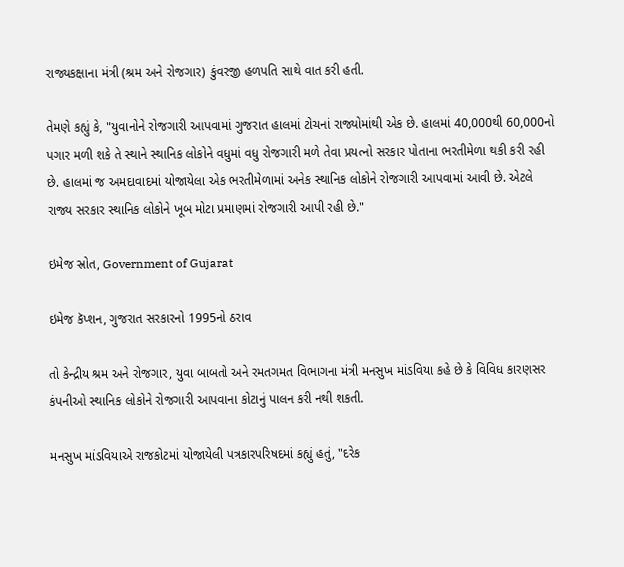રાજ્યકક્ષાના મંત્રી (શ્રમ અને રોજગાર) કુંવરજી હળપતિ સાથે વાત કરી હતી.

તેમણે કહ્યું કે, "યુવાનોને રોજગારી આપવામાં ગુજરાત હાલમાં ટોચનાં રાજ્યોમાંથી એક છે. હાલમાં 40,000થી 60,000નો પગાર મળી શકે તે સ્થાને સ્થાનિક લોકોને વધુમાં વધુ રોજગારી મળે તેવા પ્રયત્નો સરકાર પોતાના ભરતીમેળા થકી કરી રહી છે. હાલમાં જ અમદાવાદમાં યોજાયેલા એક ભરતીમેળામાં અનેક સ્થાનિક લોકોને રોજગારી આપવામાં આવી છે. એટલે રાજ્ય સરકાર સ્થાનિક લોકોને ખૂબ મોટા પ્રમાણમાં રોજગારી આપી રહી છે."

ઇમેજ સ્રોત, Government of Gujarat

ઇમેજ કૅપ્શન, ગુજરાત સરકારનો 1995નો ઠરાવ

તો કેન્દ્રીય શ્રમ અને રોજગાર, યુવા બાબતો અને રમતગમત વિભાગના મંત્રી મનસુખ માંડવિયા કહે છે કે વિવિધ કારણસર કંપનીઓ સ્થાનિક લોકોને રોજગારી આપવાના કોટાનું પાલન કરી નથી શકતી.

મનસુખ માંડવિયાએ રાજકોટમાં યોજાયેલી પત્રકારપરિષદમાં કહ્યું હતું, "દરેક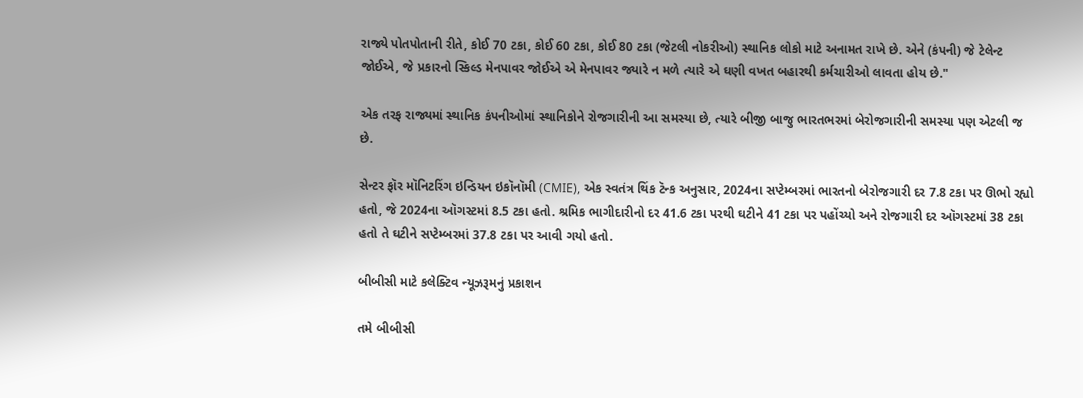રાજ્યે પોતપોતાની રીતે, કોઈ 70 ટકા, કોઈ 60 ટકા, કોઈ 80 ટકા (જેટલી નોકરીઓ) સ્થાનિક લોકો માટે અનામત રાખે છે. એને (કંપની) જે ટેલેન્ટ જોઈએ, જે પ્રકારનો સ્કિલ્ડ મેનપાવર જોઈએ એ મેનપાવર જ્યારે ન મળે ત્યારે એ ઘણી વખત બહારથી કર્મચારીઓ લાવતા હોય છે."

એક તરફ રાજ્યમાં સ્થાનિક કંપનીઓમાં સ્થાનિકોને રોજગારીની આ સમસ્યા છે, ત્યારે બીજી બાજુ ભારતભરમાં બેરોજગારીની સમસ્યા પણ એટલી જ છે.

સેન્ટર ફૉર મૉનિટરિંગ ઇન્ડિયન ઇકૉનૉમી (CMIE), એક સ્વતંત્ર થિંક ટૅન્ક અનુસાર, 2024ના સપ્ટેમ્બરમાં ભારતનો બેરોજગારી દર 7.8 ટકા પર ઊભો રહ્યો હતો, જે 2024ના ઑગસ્ટમાં 8.5 ટકા હતો. શ્રમિક ભાગીદારીનો દર 41.6 ટકા પરથી ઘટીને 41 ટકા પર પહોંચ્યો અને રોજગારી દર ઑગસ્ટમાં 38 ટકા હતો તે ઘટીને સપ્ટેમ્બરમાં 37.8 ટકા પર આવી ગયો હતો.

બીબીસી માટે કલેક્ટિવ ન્યૂઝરૂમનું પ્રકાશન

તમે બીબીસી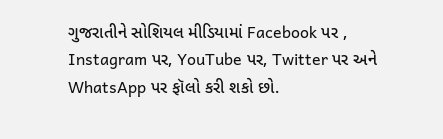ગુજરાતીને સોશિયલ મીડિયામાં Facebook પર , Instagram પર, YouTube પર, Twitter પર અને WhatsApp પર ફૉલો કરી શકો છો.